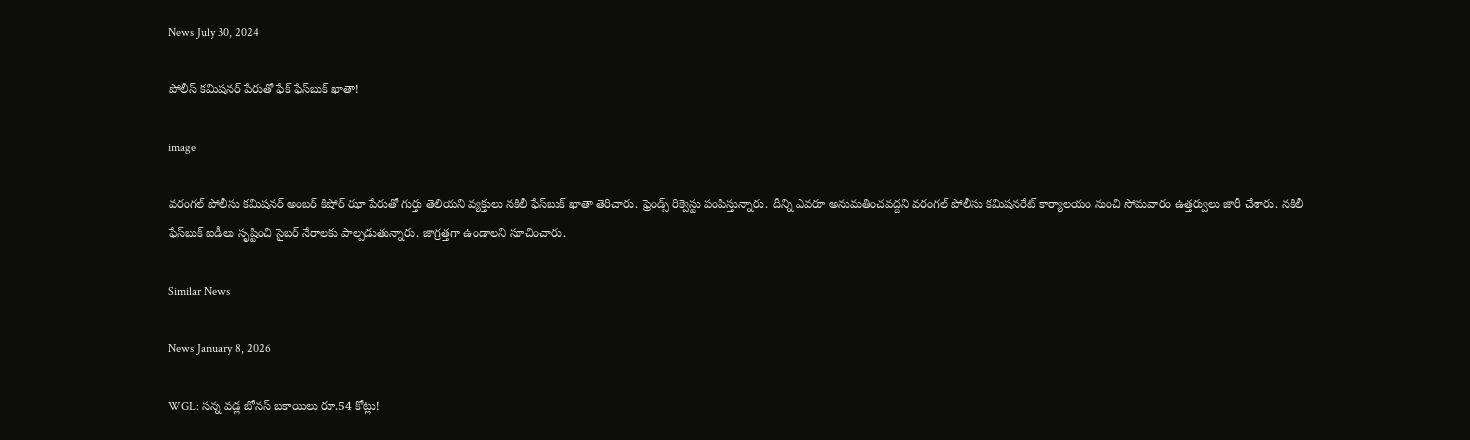News July 30, 2024

పోలీస్ కమిషనర్ పేరుతో ఫేక్ ఫేస్‌బుక్ ఖాతా!

image

వరంగల్ పోలీసు కమిషనర్ అంబర్ కిషోర్ ఝా పేరుతో గుర్తు తెలియని వ్యక్తులు నకిలీ ఫేస్‌బుక్ ఖాతా తెరిచారు. ఫ్రెండ్స్ రిక్వెస్టు పంపిస్తున్నారు. దీన్ని ఎవరూ అనుమతించవద్దని వరంగల్ పోలీసు కమిషనరేట్ కార్యాలయం నుంచి సోమవారం ఉత్తర్వులు జారీ చేశారు. నకిలీ ఫేస్‌బుక్ ఐడీలు సృష్టించి సైబర్ నేరాలకు పాల్పడుతున్నారు. జాగ్రత్తగా ఉండాలని సూచించారు.

Similar News

News January 8, 2026

WGL: సన్న వడ్ల బోనస్ బకాయిలు రూ.54 కోట్లు!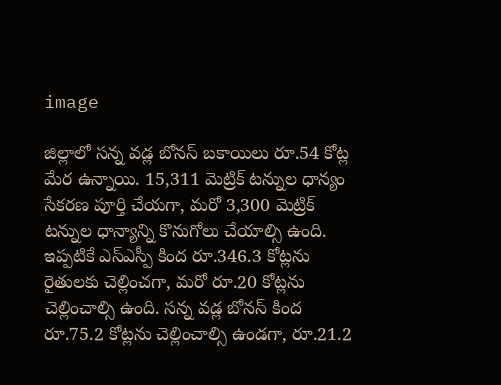image

జిల్లాలో సన్న వడ్ల బోనస్ బకాయిలు రూ.54 కోట్ల మేర ఉన్నాయి. 15,311 మెట్రిక్ టన్నుల ధాన్యం సేకరణ పూర్తి చేయగా, మరో 3,300 మెట్రిక్ టన్నుల ధాన్యాన్ని కొనుగోలు చేయాల్సి ఉంది. ఇప్పటికే ఎస్ఎస్పీ కింద రూ.346.3 కోట్లను రైతులకు చెల్లించగా, మరో రూ.20 కోట్లను చెల్లించాల్సి ఉంది. సన్న వడ్ల బోనస్ కింద రూ.75.2 కోట్లను చెల్లించాల్సి ఉండగా, రూ.21.2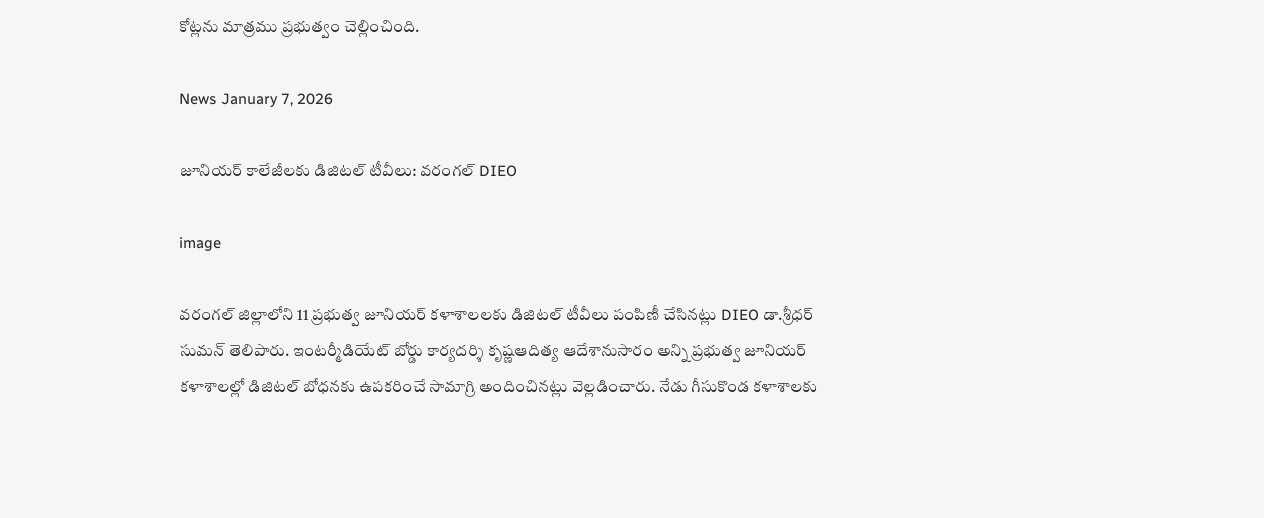కోట్లను మాత్రము ప్రభుత్వం చెల్లించింది.

News January 7, 2026

జూనియర్ కాలేజీలకు డిజిటల్ టీవీలు: వరంగల్ DIEO

image

వరంగల్ జిల్లాలోని 11 ప్రభుత్వ జూనియర్ కళాశాలలకు డిజిటల్ టీవీలు పంపిణీ చేసినట్లు DIEO డా.శ్రీధర్ సుమన్ తెలిపారు. ఇంటర్మీడియేట్ బోర్డు కార్యదర్శి కృష్ణఆదిత్య ఆదేశానుసారం అన్ని ప్రభుత్వ జూనియర్ కళాశాలల్లో డిజిటల్ బోధనకు ఉపకరించే సామాగ్రి అందించినట్లు వెల్లడించారు. నేడు గీసుకొండ కళాశాలకు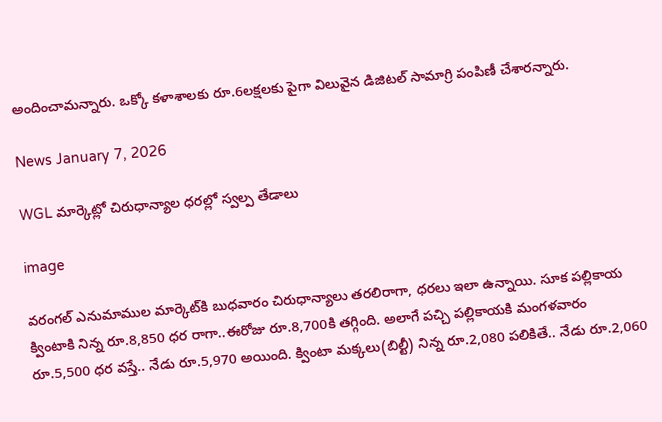అందించామన్నారు. ఒక్కో కళాశాలకు రూ.6లక్షలకు పైగా విలువైన డిజిటల్ సామాగ్రి పంపిణీ చేశారన్నారు.

News January 7, 2026

WGL మార్కెట్లో చిరుధాన్యాల ధరల్లో స్వల్ప తేడాలు

image

వరంగల్ ఎనుమాముల మార్కెట్‌కి బుధవారం చిరుధాన్యాలు తరలిరాగా, ధరలు ఇలా ఉన్నాయి. సూక పల్లికాయ క్వింటాకి నిన్న రూ.8,850 ధర రాగా..ఈరోజు రూ.8,700కి తగ్గింది. అలాగే పచ్చి పల్లికాయకి మంగళవారం రూ.5,500 ధర వస్తే.. నేడు రూ.5,970 అయింది. క్వింటా మక్కలు(బిల్టీ) నిన్న రూ.2,080 పలికితే.. నేడు రూ.2,060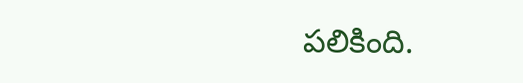పలికింది.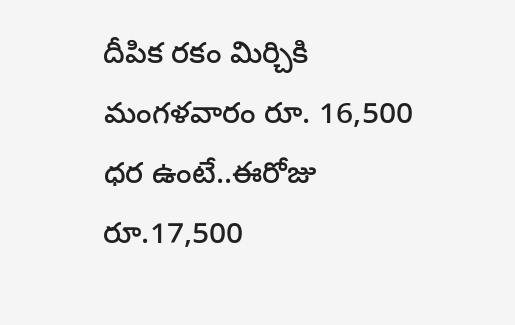దీపిక రకం మిర్చికి మంగళవారం రూ. 16,500 ధర ఉంటే..ఈరోజు రూ.17,500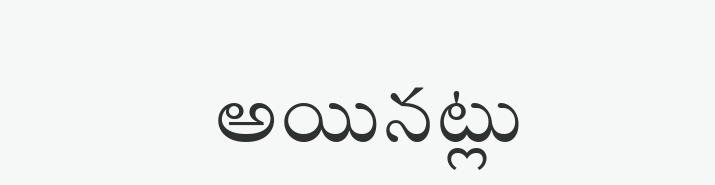అయినట్లు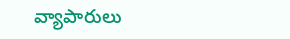వ్యాపారులు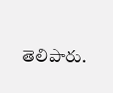తెలిపారు.